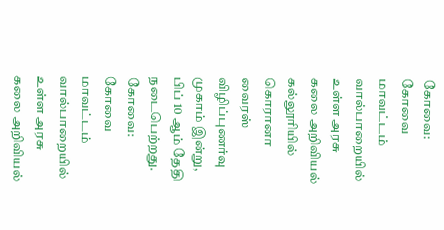கோவை: கோவை மாவட்டம் வால்பாறையில் உள்ள அரசு கலை அறிவியல் கல்லூரியில் கொரானா வைரஸ் விழிப்புணர்வு முகாம் இன்று, பிப் 10 ஆம் தேதி நடைபெற்றது.
கோவை: கோவை மாவட்டம் வால்பாறையில் உள்ள அரசு கலை அறிவியல்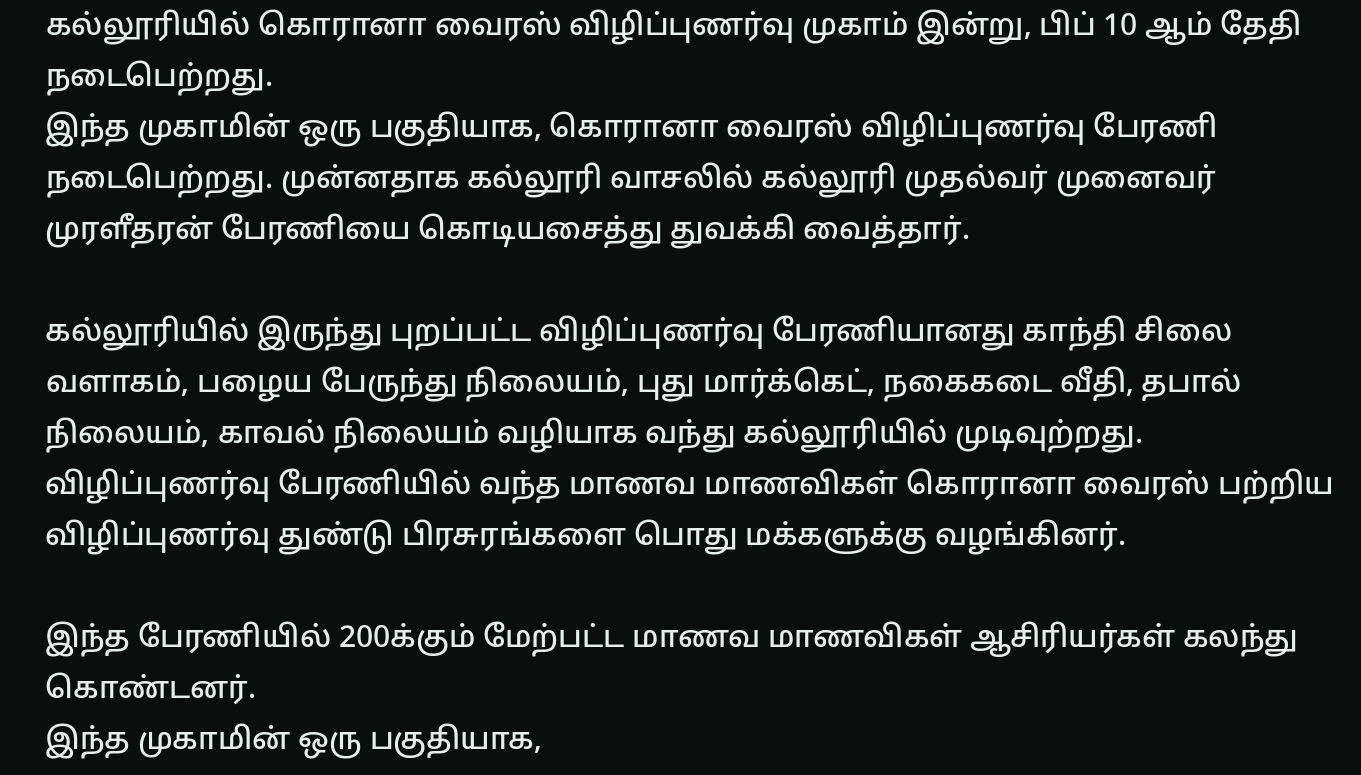கல்லூரியில் கொரானா வைரஸ் விழிப்புணர்வு முகாம் இன்று, பிப் 10 ஆம் தேதி நடைபெற்றது.
இந்த முகாமின் ஒரு பகுதியாக, கொரானா வைரஸ் விழிப்புணர்வு பேரணி நடைபெற்றது. முன்னதாக கல்லூரி வாசலில் கல்லூரி முதல்வர் முனைவர் முரளீதரன் பேரணியை கொடியசைத்து துவக்கி வைத்தார்.

கல்லூரியில் இருந்து புறப்பட்ட விழிப்புணர்வு பேரணியானது காந்தி சிலை வளாகம், பழைய பேருந்து நிலையம், புது மார்க்கெட், நகைகடை வீதி, தபால் நிலையம், காவல் நிலையம் வழியாக வந்து கல்லூரியில் முடிவுற்றது.
விழிப்புணர்வு பேரணியில் வந்த மாணவ மாணவிகள் கொரானா வைரஸ் பற்றிய விழிப்புணர்வு துண்டு பிரசுரங்களை பொது மக்களுக்கு வழங்கினர்.

இந்த பேரணியில் 200க்கும் மேற்பட்ட மாணவ மாணவிகள் ஆசிரியர்கள் கலந்து கொண்டனர்.
இந்த முகாமின் ஒரு பகுதியாக,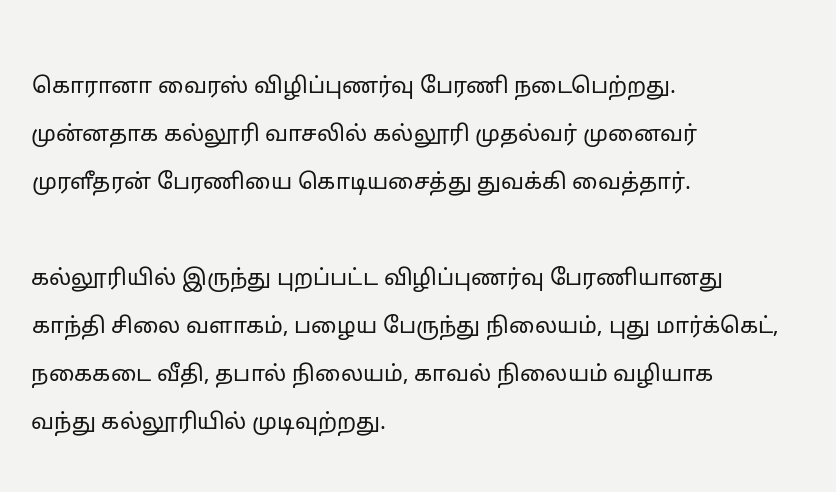கொரானா வைரஸ் விழிப்புணர்வு பேரணி நடைபெற்றது. முன்னதாக கல்லூரி வாசலில் கல்லூரி முதல்வர் முனைவர் முரளீதரன் பேரணியை கொடியசைத்து துவக்கி வைத்தார்.

கல்லூரியில் இருந்து புறப்பட்ட விழிப்புணர்வு பேரணியானது காந்தி சிலை வளாகம், பழைய பேருந்து நிலையம், புது மார்க்கெட், நகைகடை வீதி, தபால் நிலையம், காவல் நிலையம் வழியாக வந்து கல்லூரியில் முடிவுற்றது.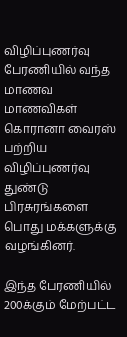விழிப்புணர்வு பேரணியில் வந்த மாணவ மாணவிகள் கொரானா வைரஸ் பற்றிய விழிப்புணர்வு துண்டு பிரசுரங்களை பொது மக்களுக்கு வழங்கினர்.

இந்த பேரணியில் 200க்கும் மேற்பட்ட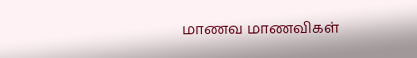மாணவ மாணவிகள்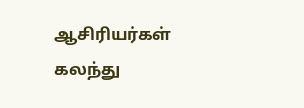ஆசிரியர்கள் கலந்து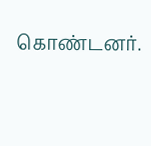கொண்டனர்.